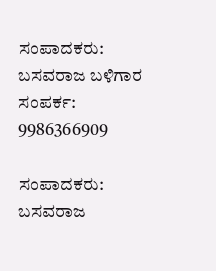ಸಂಪಾದಕರು: ಬಸವರಾಜ ಬಳಿಗಾರ
ಸಂಪರ್ಕ: 9986366909

ಸಂಪಾದಕರು: ಬಸವರಾಜ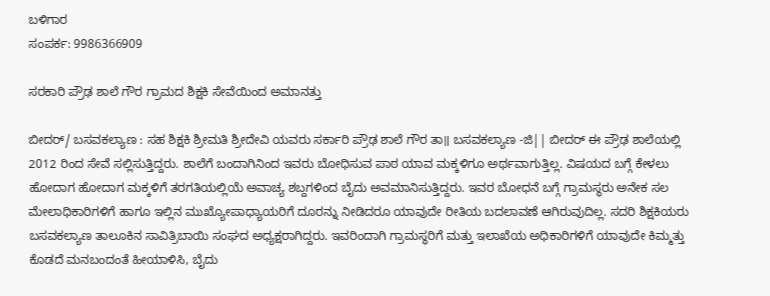ಬಳಿಗಾರ
ಸಂಪರ್ಕ: 9986366909

ಸರಕಾರಿ ಪ್ರೌಢ ಶಾಲೆ ಗೌರ ಗ್ರಾಮದ ಶಿಕ್ಷಕಿ ಸೇವೆಯಿಂದ ಅಮಾನತ್ತು

ಬೀದರ್/ ಬಸವಕಲ್ಯಾಣ : ಸಹ ಶಿಕ್ಷಕಿ ಶ್ರೀಮತಿ ಶ್ರೀದೇವಿ ಯವರು ಸರ್ಕಾರಿ ಪ್ರೌಢ ಶಾಲೆ ಗೌರ ತಾ॥ ಬಸವಕಲ್ಯಾಣ -ಜಿ|| ಬೀದರ್ ಈ ಪ್ರೌಢ ಶಾಲೆಯಲ್ಲಿ 2012 ರಿಂದ ಸೇವೆ ಸಲ್ಲಿಸುತ್ತಿದ್ದರು. ಶಾಲೆಗೆ ಬಂದಾಗಿನಿಂದ ಇವರು ಬೋಧಿಸುವ ಪಾಠ ಯಾವ ಮಕ್ಕಳಿಗೂ ಅರ್ಥವಾಗುತ್ತಿಲ್ಲ. ವಿಷಯದ ಬಗ್ಗೆ ಕೇಳಲು ಹೋದಾಗ ಹೋದಾಗ ಮಕ್ಕಳಿಗೆ ತರಗತಿಯಲ್ಲಿಯೆ ಅವಾಚ್ಯ ಶಬ್ದಗಳಿಂದ ಬೈದು ಅವಮಾನಿಸುತ್ತಿದ್ದರು. ಇವರ ಬೋಧನೆ ಬಗ್ಗೆ ಗ್ರಾಮಸ್ಥರು ಅನೇಕ ಸಲ ಮೇಲಾಧಿಕಾರಿಗಳಿಗೆ ಹಾಗೂ ಇಲ್ಲಿನ ಮುಖ್ಯೋಪಾಧ್ಯಾಯರಿಗೆ ದೂರನ್ನು ನೀಡಿದರೂ ಯಾವುದೇ ರೀತಿಯ ಬದಲಾವಣೆ ಆಗಿರುವುದಿಲ್ಲ. ಸದರಿ ಶಿಕ್ಷಕಿಯರು ಬಸವಕಲ್ಯಾಣ ತಾಲೂಕಿನ ಸಾವಿತ್ರಿಬಾಯಿ ಸಂಘದ ಅಧ್ಯಕ್ಷರಾಗಿದ್ದರು. ಇವರಿಂದಾಗಿ ಗ್ರಾಮಸ್ಥರಿಗೆ ಮತ್ತು ಇಲಾಖೆಯ ಅಧಿಕಾರಿಗಳಿಗೆ ಯಾವುದೇ ಕಿಮ್ಮತ್ತು ಕೊಡದೆ ಮನಬಂದಂತೆ ಹೀಯಾಳಿಸಿ, ಬೈದು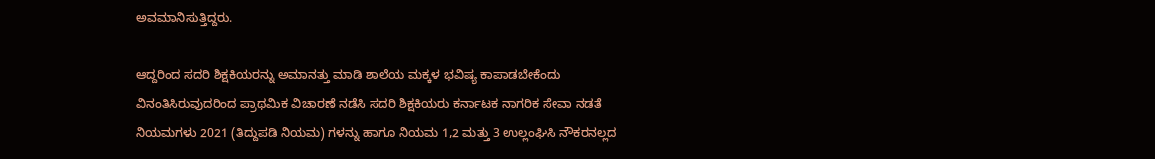ಅವಮಾನಿಸುತ್ತಿದ್ದರು.

ಆದ್ದರಿಂದ ಸದರಿ ಶಿಕ್ಷಕಿಯರನ್ನು ಅಮಾನತ್ತು ಮಾಡಿ ಶಾಲೆಯ ಮಕ್ಕಳ ಭವಿಷ್ಯ ಕಾಪಾಡಬೇಕೆಂದು ವಿನಂತಿಸಿರುವುದರಿಂದ ಪ್ರಾಥಮಿಕ ವಿಚಾರಣೆ ನಡೆಸಿ ಸದರಿ ಶಿಕ್ಷಕಿಯರು ಕರ್ನಾಟಕ ನಾಗರಿಕ ಸೇವಾ ನಡತೆ ನಿಯಮಗಳು 2021 (ತಿದ್ದುಪಡಿ ನಿಯಮ) ಗಳನ್ನು ಹಾಗೂ ನಿಯಮ 1,2 ಮತ್ತು 3 ಉಲ್ಲಂಘಿಸಿ ನೌಕರನಲ್ಲದ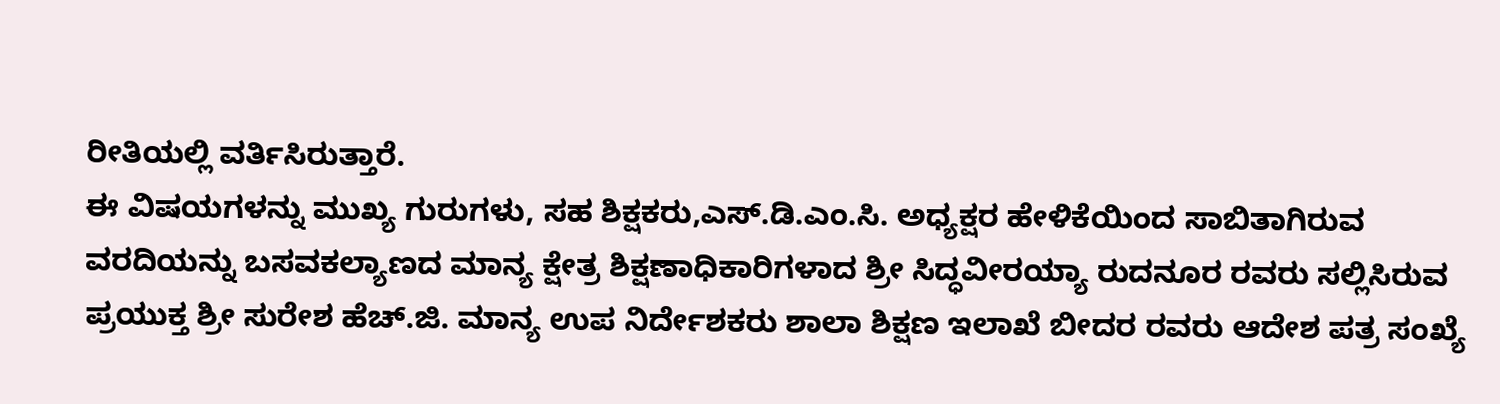ರೀತಿಯಲ್ಲಿ ವರ್ತಿಸಿರುತ್ತಾರೆ.
ಈ ವಿಷಯಗಳನ್ನು ಮುಖ್ಯ ಗುರುಗಳು, ಸಹ ಶಿಕ್ಷಕರು,ಎಸ್.ಡಿ.ಎಂ.ಸಿ. ಅಧ್ಯಕ್ಷರ ಹೇಳಿಕೆಯಿಂದ ಸಾಬಿತಾಗಿರುವ ವರದಿಯನ್ನು ಬಸವಕಲ್ಯಾಣದ ಮಾನ್ಯ ಕ್ಷೇತ್ರ ಶಿಕ್ಷಣಾಧಿಕಾರಿಗಳಾದ ಶ್ರೀ ಸಿದ್ಧವೀರಯ್ಯಾ ರುದನೂರ ರವರು ಸಲ್ಲಿಸಿರುವ ಪ್ರಯುಕ್ತ ಶ್ರೀ ಸುರೇಶ ಹೆಚ್.ಜಿ. ಮಾನ್ಯ ಉಪ ನಿರ್ದೇಶಕರು ಶಾಲಾ ಶಿಕ್ಷಣ ಇಲಾಖೆ ಬೀದರ ರವರು ಆದೇಶ ಪತ್ರ ಸಂಖ್ಯೆ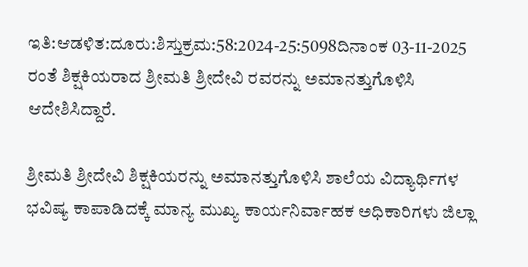ಇತಿ:ಆಡಳಿತ:ದೂರು:ಶಿಸ್ತುಕ್ರಮ:58:2024-25:5098ದಿನಾಂಕ 03-11-2025 ರಂತೆ ಶಿಕ್ಷಕಿಯರಾದ ಶ್ರೀಮತಿ ಶ್ರೀದೇವಿ ರವರನ್ನು ಅಮಾನತ್ತುಗೊಳಿಸಿ ಆದೇಶಿಸಿದ್ದಾರೆ.

ಶ್ರೀಮತಿ ಶ್ರೀದೇವಿ ಶಿಕ್ಷಕಿಯರನ್ನು ಅಮಾನತ್ತುಗೊಳಿಸಿ ಶಾಲೆಯ ವಿದ್ಯಾರ್ಥಿಗಳ ಭವಿಷ್ಯ ಕಾಪಾಡಿದಕ್ಕೆ ಮಾನ್ಯ ಮುಖ್ಯ ಕಾರ್ಯನಿರ್ವಾಹಕ ಅಧಿಕಾರಿಗಳು ಜಿಲ್ಲಾ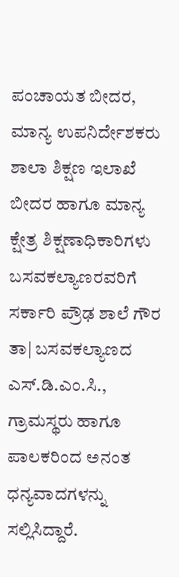ಪಂಚಾಯತ ಬೀದರ, ಮಾನ್ಯ ಉಪನಿರ್ದೇಶಕರು ಶಾಲಾ ಶಿಕ್ಷಣ ಇಲಾಖೆ ಬೀದರ ಹಾಗೂ ಮಾನ್ಯ ಕ್ಷೇತ್ರ ಶಿಕ್ಷಣಾಧಿಕಾರಿಗಳು ಬಸವಕಲ್ಯಾಣರವರಿಗೆ ಸರ್ಕಾರಿ ಪ್ರೌಢ ಶಾಲೆ ಗೌರ ತಾ| ಬಸವಕಲ್ಯಾಣದ ಎಸ್.ಡಿ.ಎಂ.ಸಿ., ಗ್ರಾಮಸ್ಥರು ಹಾಗೂ ಪಾಲಕರಿಂದ ಅನಂತ ಧನ್ಯವಾದಗಳನ್ನು ಸಲ್ಲಿಸಿದ್ದಾರೆ.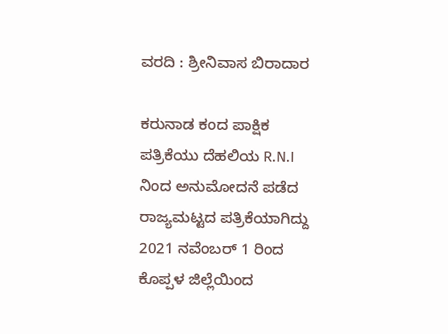ವರದಿ : ಶ್ರೀನಿವಾಸ ಬಿರಾದಾರ

ಕರುನಾಡ ಕಂದ ಪಾಕ್ಷಿಕ ಪತ್ರಿಕೆಯು ದೆಹಲಿಯ R.N.I ನಿಂದ ಅನುಮೋದನೆ ಪಡೆದ ರಾಜ್ಯಮಟ್ಟದ ಪತ್ರಿಕೆಯಾಗಿದ್ದು 2021 ನವೆಂಬರ್ 1 ರಿಂದ ಕೊಪ್ಪಳ ಜಿಲ್ಲೆಯಿಂದ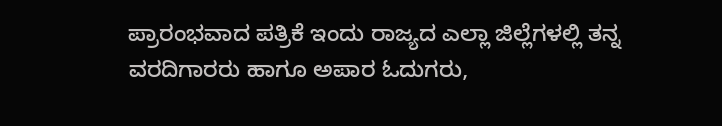ಪ್ರಾರಂಭವಾದ ಪತ್ರಿಕೆ ಇಂದು ರಾಜ್ಯದ ಎಲ್ಲಾ ಜಿಲ್ಲೆಗಳಲ್ಲಿ ತನ್ನ ವರದಿಗಾರರು ಹಾಗೂ ಅಪಾರ ಓದುಗರು,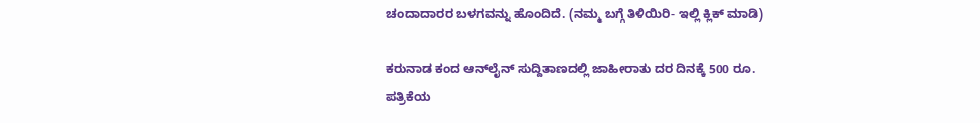ಚಂದಾದಾರರ ಬಳಗವನ್ನು ಹೊಂದಿದೆ. (ನಮ್ಮ ಬಗ್ಗೆ ತಿಳಿಯಿರಿ- ಇಲ್ಲಿ ಕ್ಲಿಕ್‌ ಮಾಡಿ)

ಕರುನಾಡ ಕಂದ ಆನ್‌ಲೈನ್‌ ಸುದ್ದಿತಾಣದಲ್ಲಿ ಜಾಹೀರಾತು ದರ ದಿನಕ್ಕೆ 500 ರೂ.
ಪತ್ರಿಕೆಯ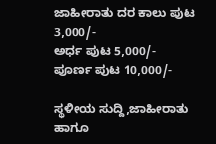ಜಾಹೀರಾತು ದರ ಕಾಲು ಪುಟ 3,000/-
ಅರ್ಧ ಪುಟ 5,000/-
ಪೂರ್ಣ ಪುಟ 10,000/-

ಸ್ಥಳೀಯ ಸುದ್ದಿ,ಜಾಹೀರಾತು ಹಾಗೂ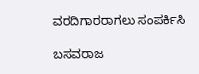ವರದಿಗಾರರಾಗಲು ಸಂಪರ್ಕಿಸಿ

ಬಸವರಾಜ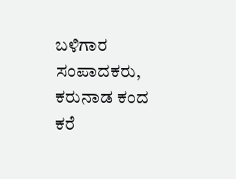ಬಳಿಗಾರ
ಸಂಪಾದಕರು, ಕರುನಾಡ ಕಂದ
ಕರೆ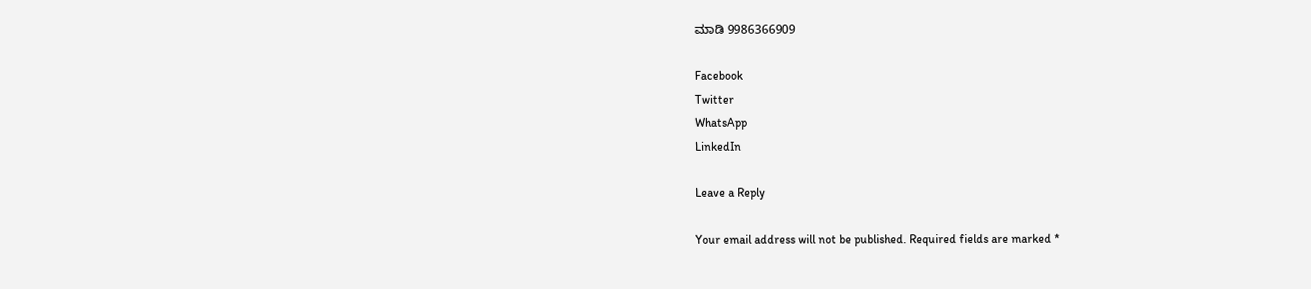ಮಾಡಿ 9986366909

Facebook
Twitter
WhatsApp
LinkedIn

Leave a Reply

Your email address will not be published. Required fields are marked *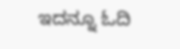ಇದನ್ನೂ ಓದಿ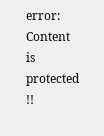error: Content is protected !!